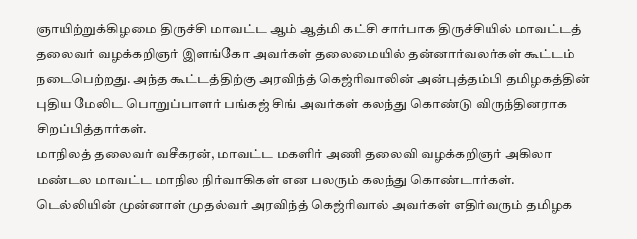ஞாயிற்றுக்கிழமை திருச்சி மாவட்ட ஆம் ஆத்மி கட்சி சார்பாக திருச்சியில் மாவட்டத் தலைவர் வழக்கறிஞர் இளங்கோ அவர்கள் தலைமையில் தன்னார்வலர்கள் கூட்டம் நடைபெற்றது. அந்த கூட்டத்திற்கு அரவிந்த் கெஜ்ரிவாலின் அன்புத்தம்பி தமிழகத்தின் புதிய மேலிட பொறுப்பாளர் பங்கஜ் சிங் அவர்கள் கலந்து கொண்டு விருந்தினராக சிறப்பித்தார்கள்.
மாநிலத் தலைவர் வசீகரன், மாவட்ட மகளிர் அணி தலைவி வழக்கறிஞர் அகிலா மண்டல மாவட்ட மாநில நிர்வாகிகள் என பலரும் கலந்து கொண்டார்கள். டெல்லியின் முன்னாள் முதல்வர் அரவிந்த் கெஜ்ரிவால் அவர்கள் எதிர்வரும் தமிழக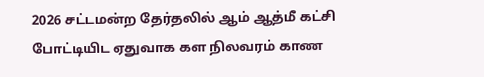2026 சட்டமன்ற தேர்தலில் ஆம் ஆத்மீ கட்சி போட்டியிட ஏதுவாக கள நிலவரம் காண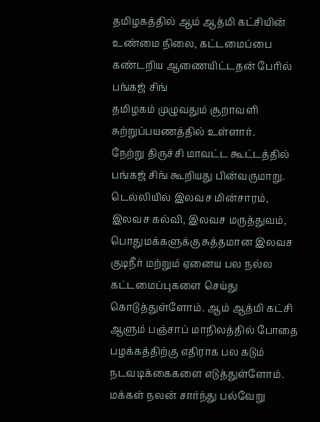தமிழகத்தில் ஆம் ஆத்மி கட்சியின் உண்மை நிலை, கட்டமைப்பை கண்டறிய ஆணையிட்டதன் பேரில் பங்கஜ் சிங்
தமிழகம் முழுவதும் சூறாவளி சுற்றுப்பயணத்தில் உள்ளார்.
நேற்று திருச்சி மாவட்ட கூட்டத்தில் பங்கஜ் சிங் கூறியது பின்வருமாறு. டெல்லியில் இலவச மின்சாரம், இலவச கல்வி, இலவச மருத்துவம், பொதுமக்களுக்கு சுத்தமான இலவச குடிநீர் மற்றும் ஏனைய பல நல்ல கட்டமைப்புகளை செய்து கொடுத்துள்ளோம். ஆம் ஆத்மி கட்சி ஆளும் பஞ்சாப் மாநிலத்தில் போதை பழக்கத்திற்கு எதிராக பல கடும் நடவடிக்கைகளை எடுத்துள்ளோம். மக்கள் நலன் சார்ந்து பல்வேறு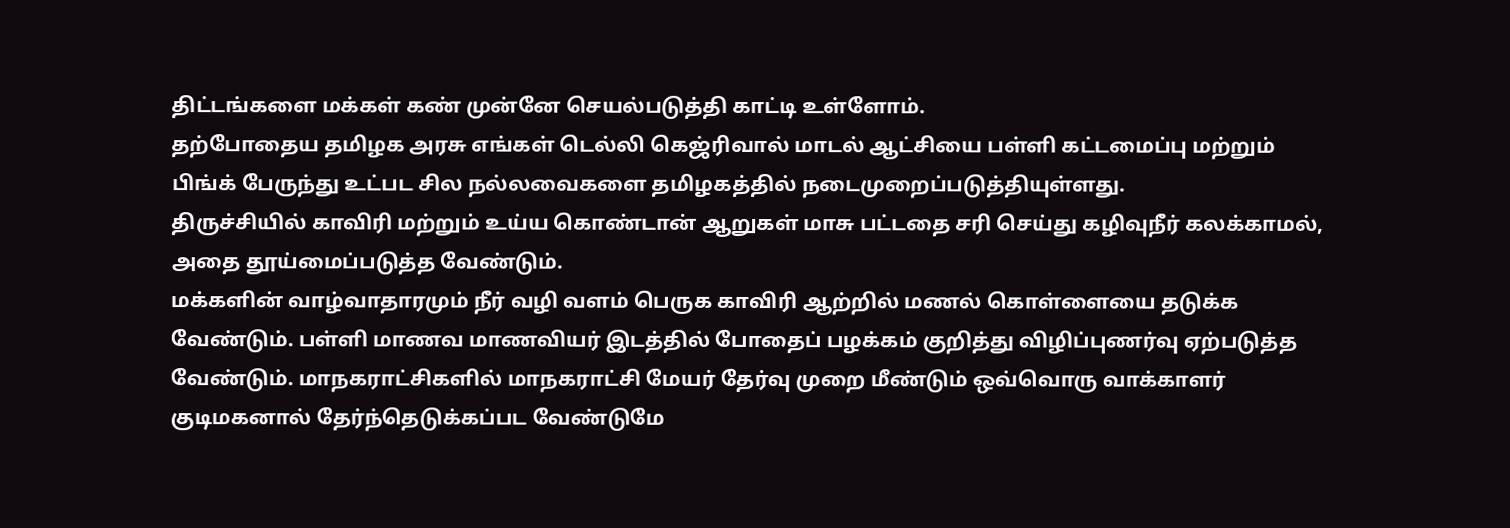திட்டங்களை மக்கள் கண் முன்னே செயல்படுத்தி காட்டி உள்ளோம்.
தற்போதைய தமிழக அரசு எங்கள் டெல்லி கெஜ்ரிவால் மாடல் ஆட்சியை பள்ளி கட்டமைப்பு மற்றும் பிங்க் பேருந்து உட்பட சில நல்லவைகளை தமிழகத்தில் நடைமுறைப்படுத்தியுள்ளது.
திருச்சியில் காவிரி மற்றும் உய்ய கொண்டான் ஆறுகள் மாசு பட்டதை சரி செய்து கழிவுநீர் கலக்காமல், அதை தூய்மைப்படுத்த வேண்டும்.
மக்களின் வாழ்வாதாரமும் நீர் வழி வளம் பெருக காவிரி ஆற்றில் மணல் கொள்ளையை தடுக்க வேண்டும். பள்ளி மாணவ மாணவியர் இடத்தில் போதைப் பழக்கம் குறித்து விழிப்புணர்வு ஏற்படுத்த வேண்டும். மாநகராட்சிகளில் மாநகராட்சி மேயர் தேர்வு முறை மீண்டும் ஒவ்வொரு வாக்காளர் குடிமகனால் தேர்ந்தெடுக்கப்பட வேண்டுமே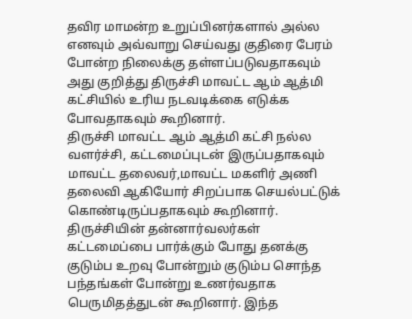தவிர மாமன்ற உறுப்பினர்களால் அல்ல எனவும் அவ்வாறு செய்வது குதிரை பேரம் போன்ற நிலைக்கு தள்ளப்படுவதாகவும் அது குறித்து திருச்சி மாவட்ட ஆம் ஆத்மி கட்சியில் உரிய நடவடிக்கை எடுக்க போவதாகவும் கூறினார்.
திருச்சி மாவட்ட ஆம் ஆத்மி கட்சி நல்ல வளர்ச்சி, கட்டமைப்புடன் இருப்பதாகவும் மாவட்ட தலைவர்,மாவட்ட மகளிர் அணி தலைவி ஆகியோர் சிறப்பாக செயல்பட்டுக் கொண்டிருப்பதாகவும் கூறினார். திருச்சியின் தன்னார்வலர்கள் கட்டமைப்பை பார்க்கும் போது தனக்கு குடும்ப உறவு போன்றும் குடும்ப சொந்த பந்தங்கள் போன்று உணர்வதாக பெருமிதத்துடன் கூறினார். இந்த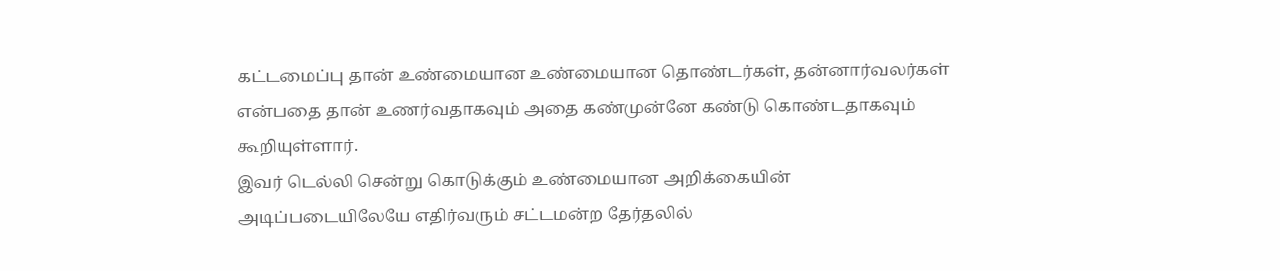கட்டமைப்பு தான் உண்மையான உண்மையான தொண்டர்கள், தன்னார்வலர்கள் என்பதை தான் உணர்வதாகவும் அதை கண்முன்னே கண்டு கொண்டதாகவும் கூறியுள்ளார்.
இவர் டெல்லி சென்று கொடுக்கும் உண்மையான அறிக்கையின் அடிப்படையிலேயே எதிர்வரும் சட்டமன்ற தேர்தலில்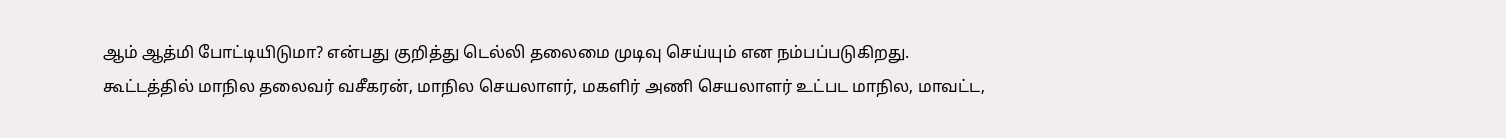ஆம் ஆத்மி போட்டியிடுமா? என்பது குறித்து டெல்லி தலைமை முடிவு செய்யும் என நம்பப்படுகிறது.
கூட்டத்தில் மாநில தலைவர் வசீகரன், மாநில செயலாளர், மகளிர் அணி செயலாளர் உட்பட மாநில, மாவட்ட,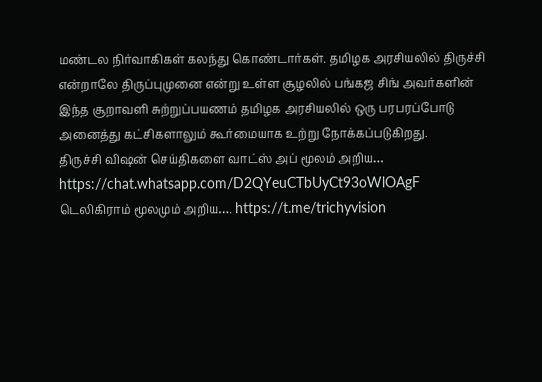மண்டல நிர்வாகிகள் கலந்து கொண்டார்கள். தமிழக அரசியலில் திருச்சி என்றாலே திருப்புமுனை என்று உள்ள சூழலில் பங்கஜ சிங் அவர்களின் இந்த சூறாவளி சுற்றுப்பயணம் தமிழக அரசியலில் ஒரு பரபரப்போடு அனைத்து கட்சிகளாலும் கூர்மையாக உற்று நோக்கப்படுகிறது.
திருச்சி விஷன் செய்திகளை வாட்ஸ் அப் மூலம் அறிய…
https://chat.whatsapp.com/D2QYeuCTbUyCt93oWlOAgF
டெலிகிராம் மூலமும் அறிய…. https://t.me/trichyvision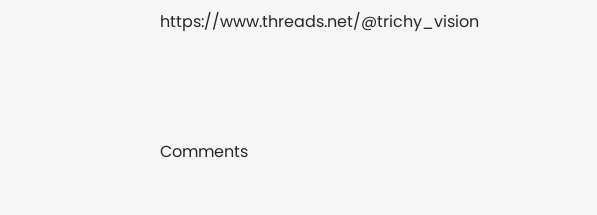https://www.threads.net/@trichy_vision



Comments